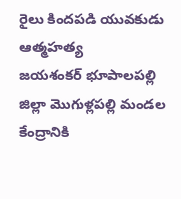రైలు కిందపడి యువకుడు ఆత్మహత్య
జయశంకర్ భూపాలపల్లి జిల్లా మొగుళ్లపల్లి మండల కేంద్రానికి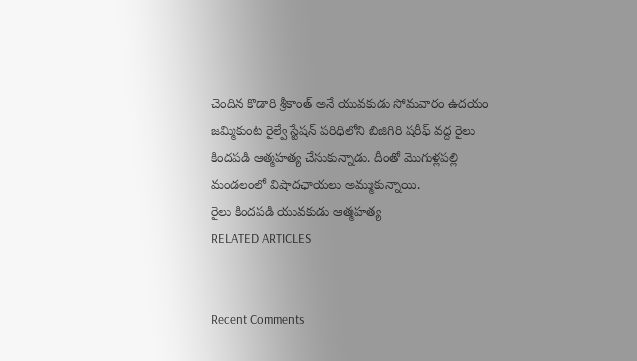చెందిన కొడారి శ్రీకాంత్ అనే యువకుడు సోమవారం ఉదయం జమ్మికుంట రైల్వే స్టేషన్ పరిధిలోని బిజిగిరి షరీఫ్ వద్ద రైలు కిందపడి ఆత్మహత్య చేసుకున్నాడు. దీంతో మొగుళ్లపల్లి మండలంలో విషాదఛాయలు అమ్ముకున్నాయి.
రైలు కిందపడి యువకుడు ఆత్మహత్య
RELATED ARTICLES


Recent Comments